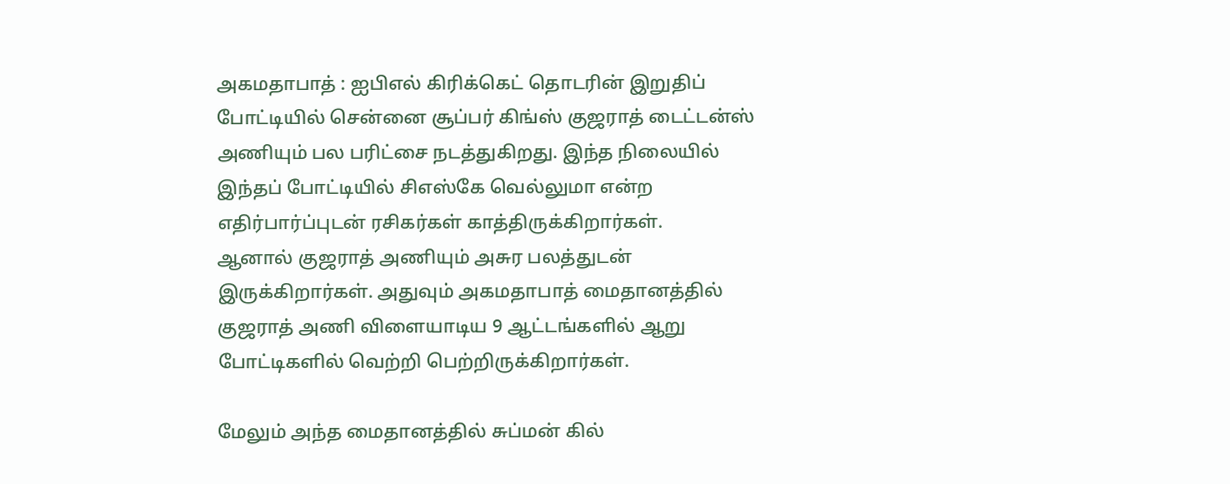அகமதாபாத் : ஐபிஎல் கிரிக்கெட் தொடரின் இறுதிப் போட்டியில் சென்னை சூப்பர் கிங்ஸ் குஜராத் டைட்டன்ஸ் அணியும் பல பரிட்சை நடத்துகிறது. இந்த நிலையில் இந்தப் போட்டியில் சிஎஸ்கே வெல்லுமா என்ற எதிர்பார்ப்புடன் ரசிகர்கள் காத்திருக்கிறார்கள்.
ஆனால் குஜராத் அணியும் அசுர பலத்துடன் இருக்கிறார்கள். அதுவும் அகமதாபாத் மைதானத்தில் குஜராத் அணி விளையாடிய 9 ஆட்டங்களில் ஆறு போட்டிகளில் வெற்றி பெற்றிருக்கிறார்கள்.

மேலும் அந்த மைதானத்தில் சுப்மன் கில்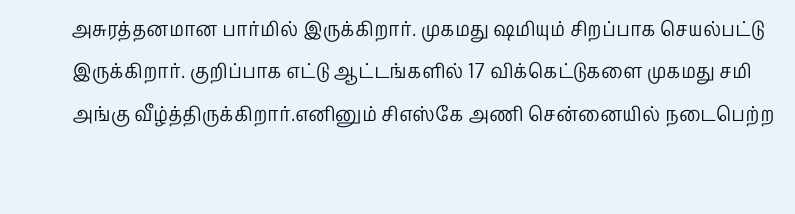அசுரத்தனமான பார்மில் இருக்கிறார். முகமது ஷமியும் சிறப்பாக செயல்பட்டு இருக்கிறார். குறிப்பாக எட்டு ஆட்டங்களில் 17 விக்கெட்டுகளை முகமது சமி அங்கு வீழ்த்திருக்கிறார்.எனினும் சிஎஸ்கே அணி சென்னையில் நடைபெற்ற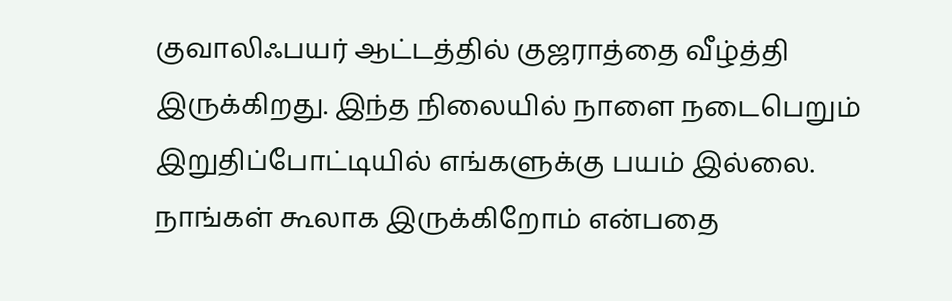குவாலிஃபயர் ஆட்டத்தில் குஜராத்தை வீழ்த்தி இருக்கிறது. இந்த நிலையில் நாளை நடைபெறும் இறுதிப்போட்டியில் எங்களுக்கு பயம் இல்லை.
நாங்கள் கூலாக இருக்கிறோம் என்பதை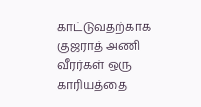காட்டுவதற்காக குஜராத் அணி வீரர்கள் ஒரு காரியத்தை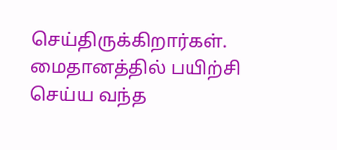செய்திருக்கிறார்கள். மைதானத்தில் பயிற்சி செய்ய வந்த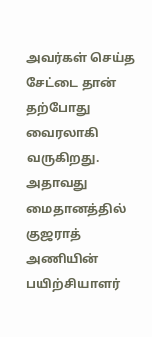அவர்கள் செய்த சேட்டை தான் தற்போது வைரலாகி வருகிறது. அதாவது மைதானத்தில் குஜராத் அணியின் பயிற்சியாளர்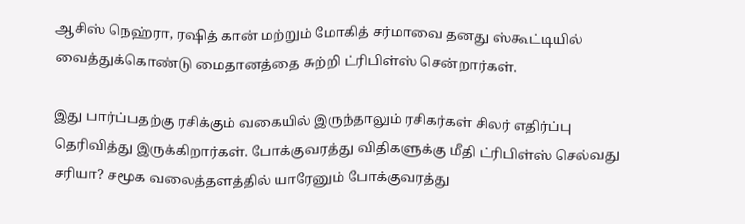ஆசிஸ் நெஹ்ரா, ரஷித் கான் மற்றும் மோகித் சர்மாவை தனது ஸ்கூட்டியில் வைத்துக்கொண்டு மைதானத்தை சுற்றி ட்ரிபிள்ஸ் சென்றார்கள்.

இது பார்ப்பதற்கு ரசிக்கும் வகையில் இருந்தாலும் ரசிகர்கள் சிலர் எதிர்ப்பு தெரிவித்து இருக்கிறார்கள். போக்குவரத்து விதிகளுக்கு மீதி ட்ரிபிள்ஸ் செல்வது சரியா? சமூக வலைத்தளத்தில் யாரேனும் போக்குவரத்து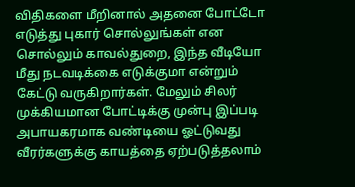விதிகளை மீறினால் அதனை போட்டோ எடுத்து புகார் சொல்லுங்கள் என சொல்லும் காவல்துறை, இந்த வீடியோ மீது நடவடிக்கை எடுக்குமா என்றும் கேட்டு வருகிறார்கள். மேலும் சிலர் முக்கியமான போட்டிக்கு முன்பு இப்படி அபாயகரமாக வண்டியை ஓட்டுவது வீரர்களுக்கு காயத்தை ஏற்படுத்தலாம்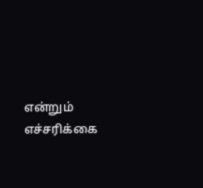என்றும் எச்சரிக்கை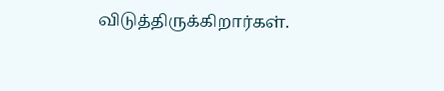விடுத்திருக்கிறார்கள்.